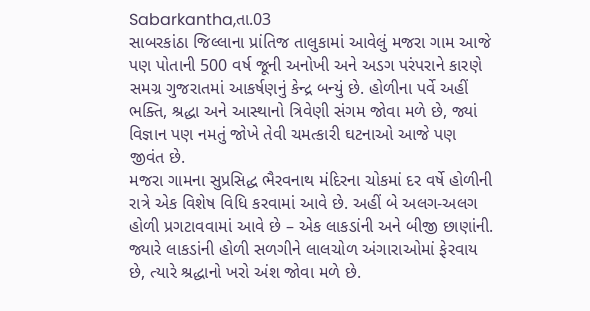Sabarkantha,તા.03
સાબરકાંઠા જિલ્લાના પ્રાંતિજ તાલુકામાં આવેલું મજરા ગામ આજે પણ પોતાની 500 વર્ષ જૂની અનોખી અને અડગ પરંપરાને કારણે સમગ્ર ગુજરાતમાં આકર્ષણનું કેન્દ્ર બન્યું છે. હોળીના પર્વે અહીં ભક્તિ, શ્રદ્ધા અને આસ્થાનો ત્રિવેણી સંગમ જોવા મળે છે, જ્યાં વિજ્ઞાન પણ નમતું જોખે તેવી ચમત્કારી ઘટનાઓ આજે પણ જીવંત છે.
મજરા ગામના સુપ્રસિદ્ધ ભૈરવનાથ મંદિરના ચોકમાં દર વર્ષે હોળીની રાત્રે એક વિશેષ વિધિ કરવામાં આવે છે. અહીં બે અલગ-અલગ હોળી પ્રગટાવવામાં આવે છે – એક લાકડાંની અને બીજી છાણાંની. જ્યારે લાકડાંની હોળી સળગીને લાલચોળ અંગારાઓમાં ફેરવાય છે, ત્યારે શ્રદ્ધાનો ખરો અંશ જોવા મળે છે.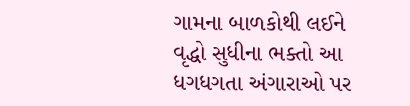ગામના બાળકોથી લઈને વૃદ્ધો સુધીના ભક્તો આ ધગધગતા અંગારાઓ પર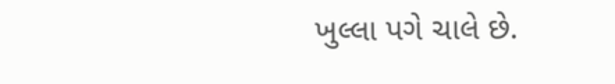ખુલ્લા પગે ચાલે છે.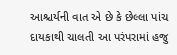આશ્ચર્યની વાત એ છે કે છેલ્લા પાંચ દાયકાથી ચાલતી આ પરંપરામાં હજુ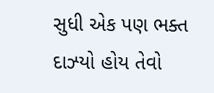સુધી એક પણ ભક્ત દાઝ્યો હોય તેવો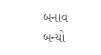બનાવ બન્યો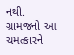નથી. ગ્રામજનો આ ચમત્કારને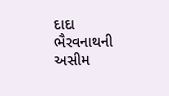દાદા ભૈરવનાથની અસીમ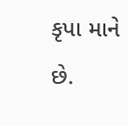કૃપા માને છે.